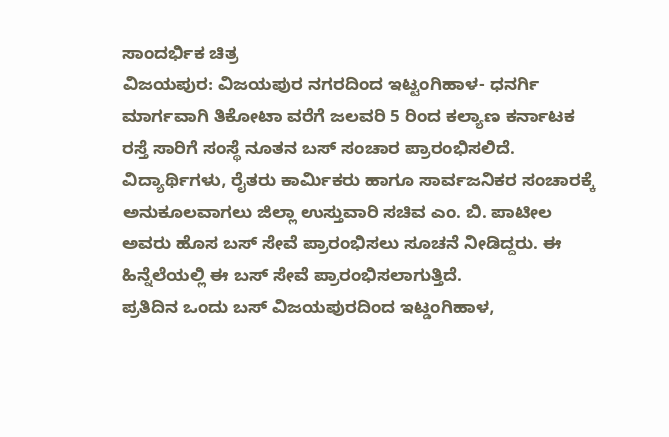ಸಾಂದರ್ಭಿಕ ಚಿತ್ರ
ವಿಜಯಪುರ: ವಿಜಯಪುರ ನಗರದಿಂದ ಇಟ್ಟಂಗಿಹಾಳ- ಧನರ್ಗಿ ಮಾರ್ಗವಾಗಿ ತಿಕೋಟಾ ವರೆಗೆ ಜಲವರಿ 5 ರಿಂದ ಕಲ್ಯಾಣ ಕರ್ನಾಟಕ ರಸ್ತೆ ಸಾರಿಗೆ ಸಂಸ್ಥೆ ನೂತನ ಬಸ್ ಸಂಚಾರ ಪ್ರಾರಂಭಿಸಲಿದೆ.
ವಿದ್ಯಾರ್ಥಿಗಳು, ರೈತರು ಕಾರ್ಮಿಕರು ಹಾಗೂ ಸಾರ್ವಜನಿಕರ ಸಂಚಾರಕ್ಕೆ ಅನುಕೂಲವಾಗಲು ಜಿಲ್ಲಾ ಉಸ್ತುವಾರಿ ಸಚಿವ ಎಂ. ಬಿ. ಪಾಟೀಲ ಅವರು ಹೊಸ ಬಸ್ ಸೇವೆ ಪ್ರಾರಂಭಿಸಲು ಸೂಚನೆ ನೀಡಿದ್ದರು. ಈ ಹಿನ್ನೆಲೆಯಲ್ಲಿ ಈ ಬಸ್ ಸೇವೆ ಪ್ರಾರಂಭಿಸಲಾಗುತ್ತಿದೆ.
ಪ್ರತಿದಿನ ಒಂದು ಬಸ್ ವಿಜಯಪುರದಿಂದ ಇಟ್ಡಂಗಿಹಾಳ,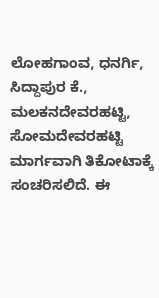ಲೋಹಗಾಂವ, ಧನರ್ಗಿ, ಸಿದ್ದಾಪುರ ಕೆ., ಮಲಕನದೇವರಹಟ್ಟಿ, ಸೋಮದೇವರಹಟ್ಟಿ ಮಾರ್ಗವಾಗಿ ತಿಕೋಟಾಕ್ಕೆ ಸಂಚರಿಸಲಿದೆ. ಈ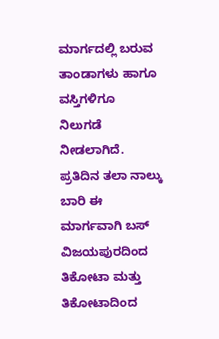ಮಾರ್ಗದಲ್ಲಿ ಬರುವ ತಾಂಡಾಗಳು ಹಾಗೂ ವಸ್ತಿಗಳಿಗೂ ನಿಲುಗಡೆ ನೀಡಲಾಗಿದೆ.
ಪ್ರತಿದಿನ ತಲಾ ನಾಲ್ಕು ಬಾರಿ ಈ ಮಾರ್ಗವಾಗಿ ಬಸ್ ವಿಜಯಪುರದಿಂದ ತಿಕೋಟಾ ಮತ್ತು ತಿಕೋಟಾದಿಂದ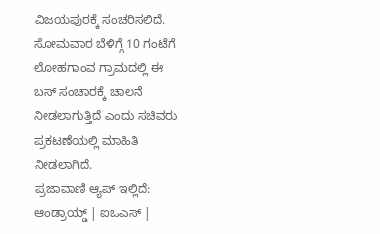ವಿಜಯಪುರಕ್ಕೆ ಸಂಚರಿಸಲಿದೆ.
ಸೋಮವಾರ ಬೆಳಿಗ್ಗೆ 10 ಗಂಟೆಗೆ ಲೋಹಗಾಂವ ಗ್ರಾಮದಲ್ಲಿ ಈ ಬಸ್ ಸಂಚಾರಕ್ಕೆ ಚಾಲನೆ ನೀಡಲಾಗುತ್ತಿದೆ ಎಂದು ಸಚಿವರು ಪ್ರಕಟಣೆಯಲ್ಲಿ ಮಾಹಿತಿ ನೀಡಲಾಗಿದೆ.
ಪ್ರಜಾವಾಣಿ ಆ್ಯಪ್ ಇಲ್ಲಿದೆ: ಆಂಡ್ರಾಯ್ಡ್ | ಐಒಎಸ್ |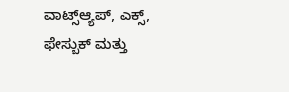ವಾಟ್ಸ್ಆ್ಯಪ್, ಎಕ್ಸ್, ಫೇಸ್ಬುಕ್ ಮತ್ತು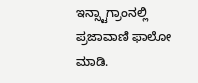ಇನ್ಸ್ಟಾಗ್ರಾಂನಲ್ಲಿ ಪ್ರಜಾವಾಣಿ ಫಾಲೋ ಮಾಡಿ.